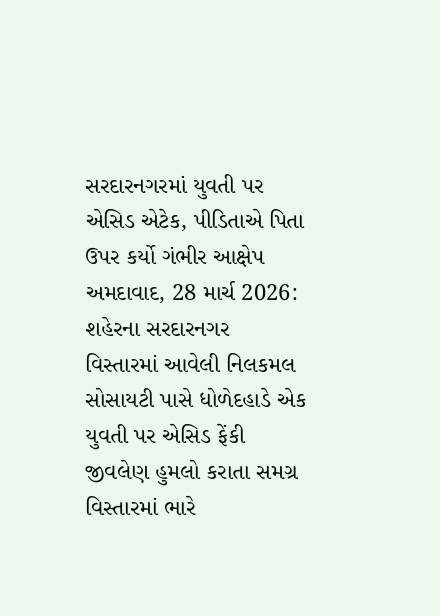સરદારનગરમાં યુવતી પર એસિડ એટેક, પીડિતાએ પિતા ઉપર કર્યો ગંભીર આક્ષેપ
અમદાવાદ, 28 માર્ચ 2026: શહેરના સરદારનગર વિસ્તારમાં આવેલી નિલકમલ સોસાયટી પાસે ધોળેદહાડે એક યુવતી પર એસિડ ફેંકી જીવલેણ હુમલો કરાતા સમગ્ર વિસ્તારમાં ભારે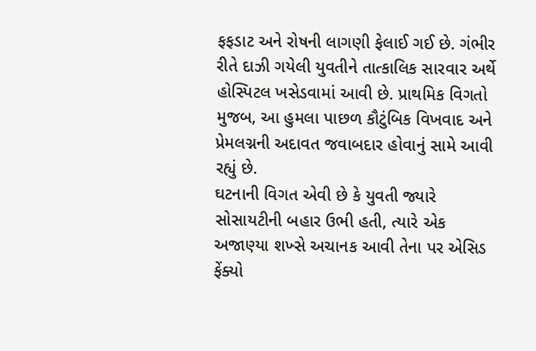ફફડાટ અને રોષની લાગણી ફેલાઈ ગઈ છે. ગંભીર રીતે દાઝી ગયેલી યુવતીને તાત્કાલિક સારવાર અર્થે હોસ્પિટલ ખસેડવામાં આવી છે. પ્રાથમિક વિગતો મુજબ, આ હુમલા પાછળ કૌટુંબિક વિખવાદ અને પ્રેમલગ્નની અદાવત જવાબદાર હોવાનું સામે આવી રહ્યું છે.
ઘટનાની વિગત એવી છે કે યુવતી જ્યારે સોસાયટીની બહાર ઉભી હતી, ત્યારે એક અજાણ્યા શખ્સે અચાનક આવી તેના પર એસિડ ફેંક્યો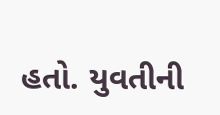હતો. યુવતીની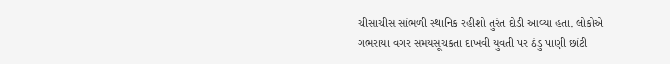ચીસાચીસ સાંભળી સ્થાનિક રહીશો તુરંત દોડી આવ્યા હતા. લોકોએ ગભરાયા વગર સમયસૂચકતા દાખવી યુવતી પર ઠંડુ પાણી છાંટી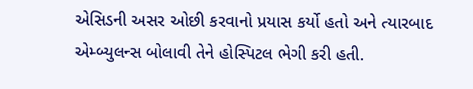એસિડની અસર ઓછી કરવાનો પ્રયાસ કર્યો હતો અને ત્યારબાદ એમ્બ્યુલન્સ બોલાવી તેને હોસ્પિટલ ભેગી કરી હતી.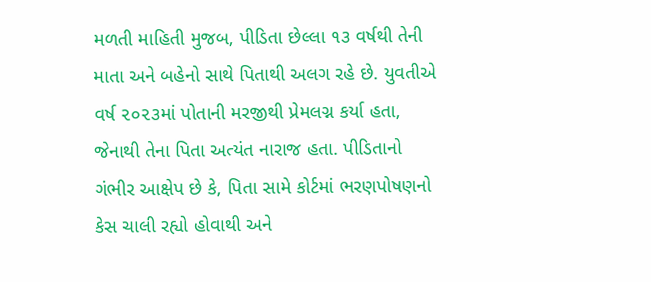મળતી માહિતી મુજબ, પીડિતા છેલ્લા ૧૩ વર્ષથી તેની માતા અને બહેનો સાથે પિતાથી અલગ રહે છે. યુવતીએ વર્ષ ૨૦૨૩માં પોતાની મરજીથી પ્રેમલગ્ન કર્યા હતા, જેનાથી તેના પિતા અત્યંત નારાજ હતા. પીડિતાનો ગંભીર આક્ષેપ છે કે, પિતા સામે કોર્ટમાં ભરણપોષણનો કેસ ચાલી રહ્યો હોવાથી અને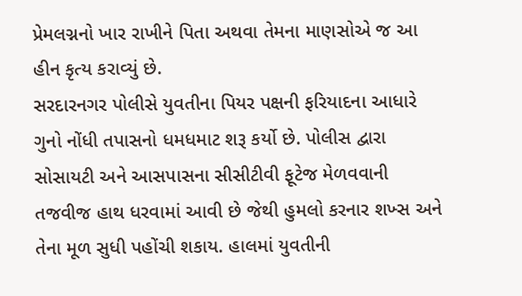પ્રેમલગ્નનો ખાર રાખીને પિતા અથવા તેમના માણસોએ જ આ હીન કૃત્ય કરાવ્યું છે.
સરદારનગર પોલીસે યુવતીના પિયર પક્ષની ફરિયાદના આધારે ગુનો નોંધી તપાસનો ધમધમાટ શરૂ કર્યો છે. પોલીસ દ્વારા સોસાયટી અને આસપાસના સીસીટીવી ફૂટેજ મેળવવાની તજવીજ હાથ ધરવામાં આવી છે જેથી હુમલો કરનાર શખ્સ અને તેના મૂળ સુધી પહોંચી શકાય. હાલમાં યુવતીની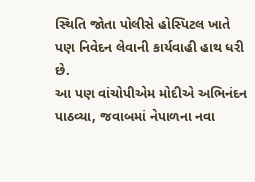સ્થિતિ જોતા પોલીસે હોસ્પિટલ ખાતે પણ નિવેદન લેવાની કાર્યવાહી હાથ ધરી છે.
આ પણ વાંચોપીએમ મોદીએ અભિનંદન પાઠવ્યા, જવાબમાં નેપાળના નવા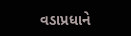વડાપ્રધાને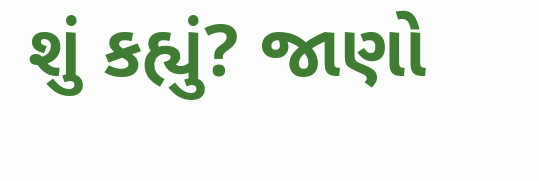શું કહ્યું? જાણો